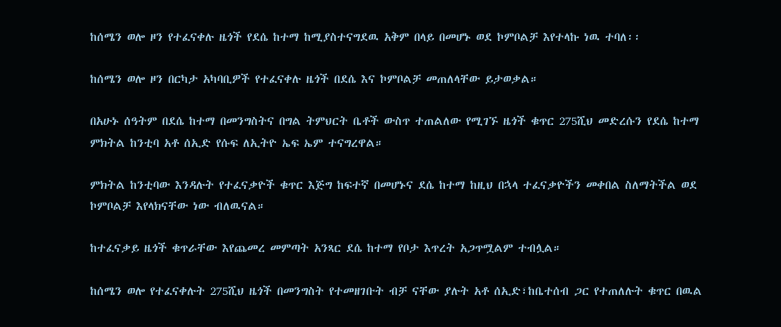ከሰሜን ወሎ ዞን የተፈናቀሉ ዜጎች የደሴ ከተማ ከሚያስተናግደዉ አቅም በላይ በመሆኑ ወደ ኮምቦልቻ እየተላኩ ነዉ ተባለ፡፡

ከሰሜን ወሎ ዞን በርካታ አካባቢዎች የተፈናቀሉ ዜጎች በደሴ እና ኮምቦልቻ መጠለላቸው ይታወቃል።

በአሁኑ ሰዓትም በደሴ ከተማ በመንግስትና በግል ትምህርት ቤቶች ውስጥ ተጠልለው የሚገኙ ዜጎች ቁጥር 275ሺህ መድረሱን የደሴ ከተማ ምክትል ከንቲባ አቶ ሰኢድ የሱፍ ለኢትዮ ኤፍ ኤም ተናግረዋል።

ምክትል ከንቲባው እንዳሉት የተፈናቃዮች ቁጥር እጅግ ከፍተኛ በመሆኑና ደሴ ከተማ ከዚህ በኋላ ተፈናቃዮችን መቀበል ስለማትችል ወደ ኮምቦልቻ እየላክናቸው ነው ብለዉናል።

ከተፈናቃይ ዜጎች ቁጥራቸው እየጨመረ መምጣት አንጻር ደሴ ከተማ የቦታ እጥረት አጋጥሟልም ተብሏል።

ከሰሜን ወሎ የተፈናቀሉት 275ሺህ ዜጎች በመንግስት የተመዘገቡት ብቻ ናቸው ያሉት አቶ ሰኢድ፣ከቤተሰብ ጋር የተጠለሉት ቁጥር በዉል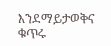እንደማይታወቅና ቁጥሩ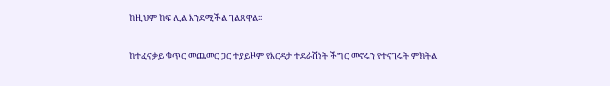ከዚህም ከፍ ሊል እንደሚችል ገልጸዋል፡፡

ከተፈናቃይ ቁጥር መጨመር ጋር ተያይዞም የእርዳታ ተደራሽነት ችግር መኖሩን የተናገሩት ምክትል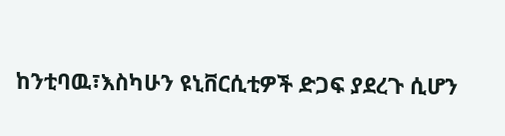ከንቲባዉ፣እስካሁን ዩኒቨርሲቲዎች ድጋፍ ያደረጉ ሲሆን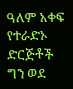ዓለም አቀፍ የተራድኦ ድርጅቶች ግን ወደ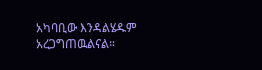አካባቢው እንዳልሄዱም አረጋግጠዉልናል።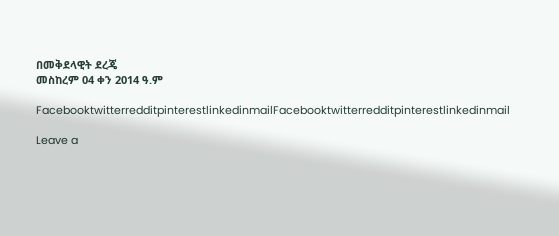በመቅደላዊት ደረጄ
መስከረም 04 ቀን 2014 ዓ.ም

FacebooktwitterredditpinterestlinkedinmailFacebooktwitterredditpinterestlinkedinmail

Leave a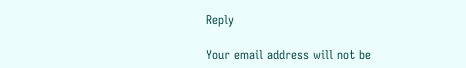Reply

Your email address will not be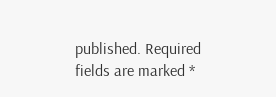published. Required fields are marked *